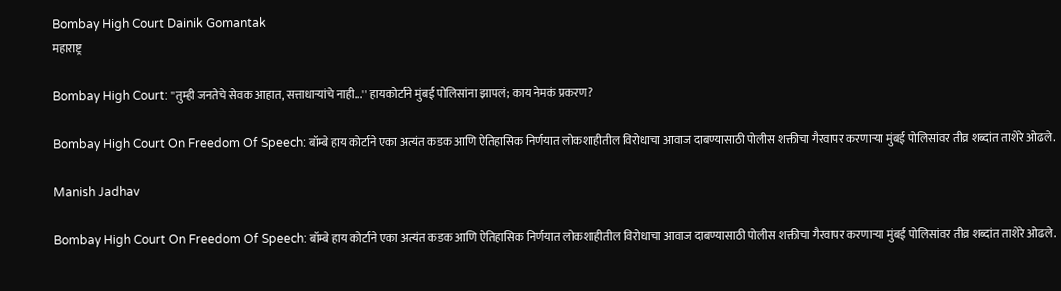Bombay High Court Dainik Gomantak
महाराष्ट्र

Bombay High Court: ''तुम्ही जनतेचे सेवक आहात, सत्ताधाऱ्यांचे नाही...'' हायकोर्टाने मुंबई पोलिसांना झापलं; काय नेमकं प्रकरण?

Bombay High Court On Freedom Of Speech: बॉम्बे हाय कोर्टाने एका अत्यंत कडक आणि ऐतिहासिक निर्णयात लोकशाहीतील विरोधाचा आवाज दाबण्यासाठी पोलीस शक्तीचा गैरवापर करणाऱ्या मुंबई पोलिसांवर तीव्र शब्दांत ताशेरे ओढले.

Manish Jadhav

Bombay High Court On Freedom Of Speech: बॉम्बे हाय कोर्टाने एका अत्यंत कडक आणि ऐतिहासिक निर्णयात लोकशाहीतील विरोधाचा आवाज दाबण्यासाठी पोलीस शक्तीचा गैरवापर करणाऱ्या मुंबई पोलिसांवर तीव्र शब्दांत ताशेरे ओढले.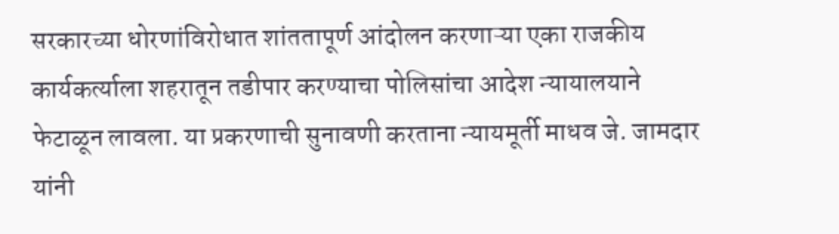सरकारच्या धोरणांविरोधात शांततापूर्ण आंदोलन करणाऱ्या एका राजकीय कार्यकर्त्याला शहरातून तडीपार करण्याचा पोलिसांचा आदेश न्यायालयाने फेटाळून लावला. या प्रकरणाची सुनावणी करताना न्यायमूर्ती माधव जे. जामदार यांनी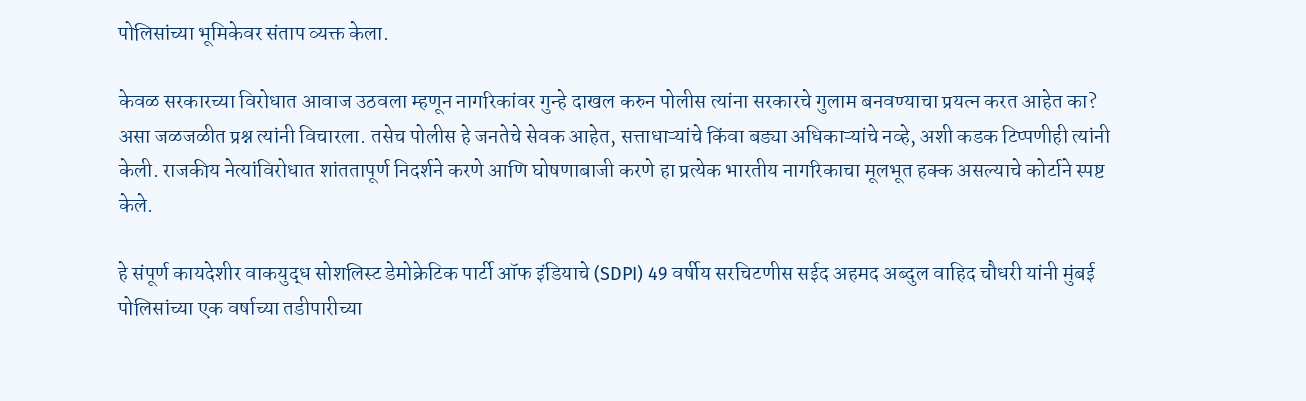पोलिसांच्या भूमिकेवर संताप व्यक्त केला.

केवळ सरकारच्या विरोधात आवाज उठवला म्हणून नागरिकांवर गुन्हे दाखल करुन पोलीस त्यांना सरकारचे गुलाम बनवण्याचा प्रयत्न करत आहेत का? असा जळजळीत प्रश्न त्यांनी विचारला. तसेच पोलीस हे जनतेचे सेवक आहेत, सत्ताधाऱ्यांचे किंवा बड्या अधिकाऱ्यांचे नव्हे, अशी कडक टिप्पणीही त्यांनी केली. राजकीय नेत्यांविरोधात शांततापूर्ण निदर्शने करणे आणि घोषणाबाजी करणे हा प्रत्येक भारतीय नागरिकाचा मूलभूत हक्क असल्याचे कोर्टाने स्पष्ट केले.

हे संपूर्ण कायदेशीर वाकयुद्ध सोशलिस्ट डेमोक्रेटिक पार्टी ऑफ इंडियाचे (SDPI) 49 वर्षीय सरचिटणीस सईद अहमद अब्दुल वाहिद चौधरी यांनी मुंबई पोलिसांच्या एक वर्षाच्या तडीपारीच्या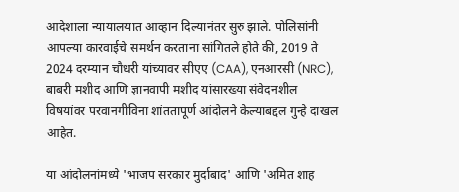आदेशाला न्यायालयात आव्हान दिल्यानंतर सुरु झाले. पोलिसांनी आपल्या कारवाईचे समर्थन करताना सांगितले होते की, 2019 ते 2024 दरम्यान चौधरी यांच्यावर सीएए (CAA), एनआरसी (NRC), बाबरी मशीद आणि ज्ञानवापी मशीद यांसारख्या संवेदनशील विषयांवर परवानगीविना शांततापूर्ण आंदोलने केल्याबद्दल गुन्हे दाखल आहेत.

या आंदोलनांमध्ये 'भाजप सरकार मुर्दाबाद' आणि 'अमित शाह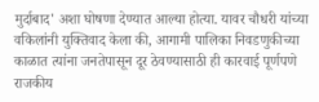मुर्दाबाद' अशा घोषणा देण्यात आल्या होत्या. यावर चौधरी यांच्या वकिलांनी युक्तिवाद केला की, आगामी पालिका निवडणुकीच्या काळात त्यांना जनतेपासून दूर ठेवण्यासाठी ही कारवाई पूर्णपणे राजकीय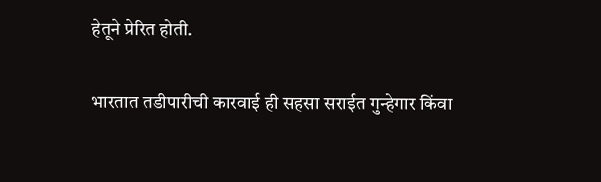हेतूने प्रेरित होती.

भारतात तडीपारीची कारवाई ही सहसा सराईत गुन्हेगार किंवा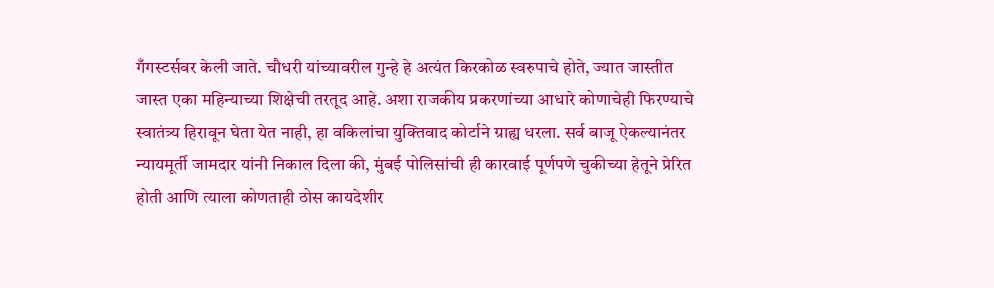गँगस्टर्सवर केली जाते. चौधरी यांच्यावरील गुन्हे हे अत्यंत किरकोळ स्वरुपाचे होते, ज्यात जास्तीत जास्त एका महिन्याच्या शिक्षेची तरतूद आहे. अशा राजकीय प्रकरणांच्या आधारे कोणाचेही फिरण्याचे स्वातंत्र्य हिरावून घेता येत नाही, हा वकिलांचा युक्तिवाद कोर्टाने ग्राह्य धरला. सर्व बाजू ऐकल्यानंतर न्यायमूर्ती जामदार यांनी निकाल दिला की, मुंबई पोलिसांची ही कारवाई पूर्णपणे चुकीच्या हेतूने प्रेरित होती आणि त्याला कोणताही ठोस कायदेशीर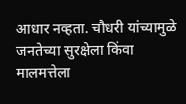आधार नव्हता. चौधरी यांच्यामुळे जनतेच्या सुरक्षेला किंवा मालमत्तेला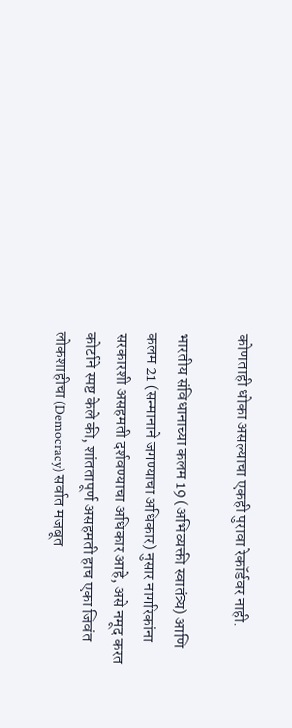कोणताही धोका असल्याचा एकही पुरावा रेकॉर्डवर नाही.

भारतीय संविधानाच्या कलम 19 (अभिव्यक्ती स्वातंत्र्य) आणि कलम 21 (सन्मानाने जगण्याचा अधिकार) नुसार नागरिकांना सरकारशी असहमती दर्शवण्याचा अधिकार आहे, असे नमूद करत कोर्टाने स्पष्ट केले की, शांततापूर्ण असहमती हाच एका जिवंत लोकशाहीचा (Democracy) सर्वात मजबूत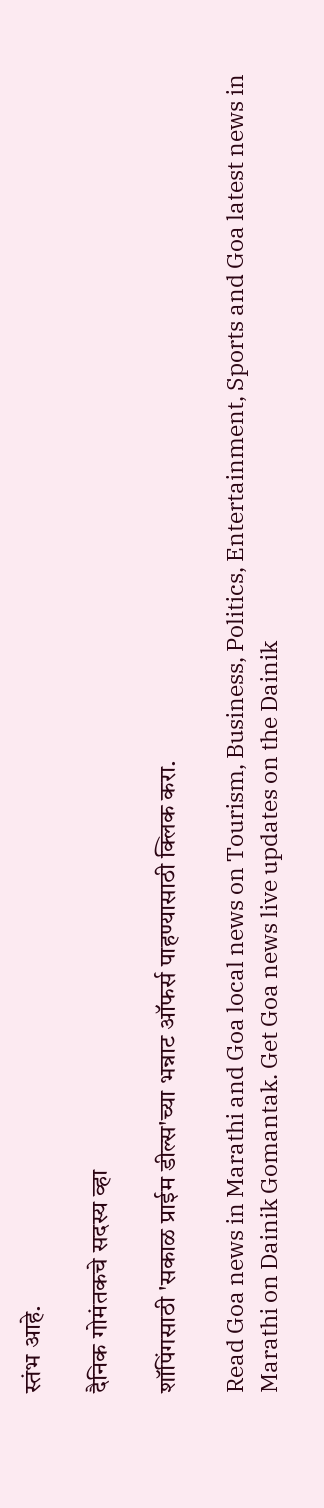स्तंभ आहे.

दैनिक गोमंतकचे सदस्य व्हा

शॉपिंगसाठी 'सकाळ प्राईम डील्स'च्या भन्नाट ऑफर्स पाहण्यासाठी क्लिक करा.

Read Goa news in Marathi and Goa local news on Tourism, Business, Politics, Entertainment, Sports and Goa latest news in Marathi on Dainik Gomantak. Get Goa news live updates on the Dainik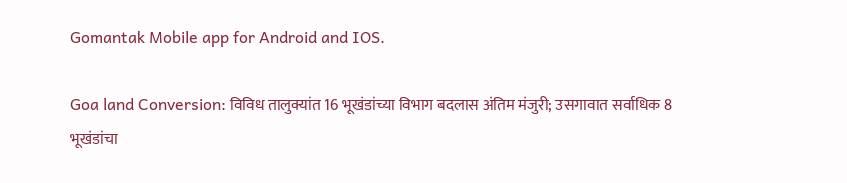Gomantak Mobile app for Android and IOS.

Goa land Conversion: विविध तालुक्यांत 16 भूखंडांच्या विभाग बदलास अंतिम मंजुरी; उसगावात सर्वाधिक 8 भूखंडांचा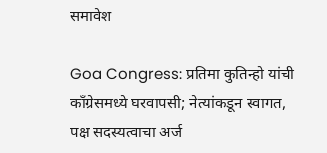समावेश

Goa Congress: प्रतिमा कुतिन्हो यांची काँग्रेसमध्ये घरवापसी; नेत्यांकडून स्वागत, पक्ष सदस्यत्वाचा अर्ज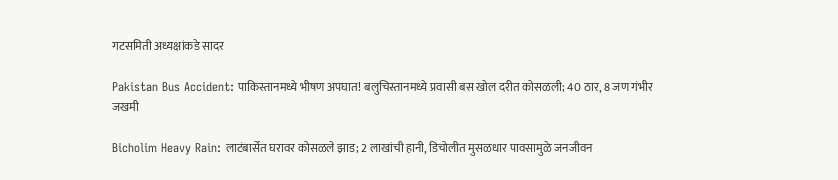गटसमिती अध्यक्षांकडे सादर

Pakistan Bus Accident: पाकिस्तानमध्ये भीषण अपघात! बलुचिस्तानमध्ये प्रवासी बस खोल दरीत कोसळली; 40 ठार, 8 जण गंभीर जखमी

Bicholim Heavy Rain: लाटंबार्सेत घरावर कोसळले झाड; 2 लाखांची हानी, डिचोलीत मुसळधार पावसामुळे जनजीवन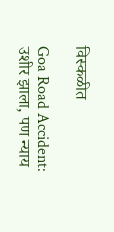विस्कळीत

Goa Road Accident: उशीर झाला, पण न्याय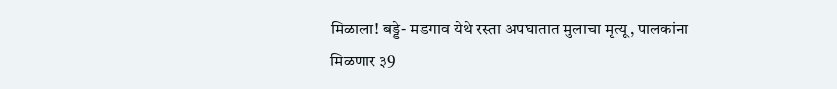मिळाला! बड्डे- मडगाव येथे रस्ता अपघातात मुलाचा मृत्यू, पालकांना मिळणार ३9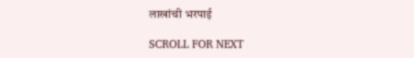लाखांची भरपाई

SCROLL FOR NEXT